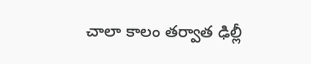చాలా కాలం తర్వాత ఢిల్లీ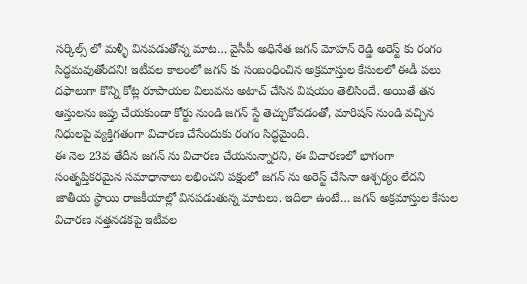సర్కిల్స్ లో మళ్ళీ వినపడుతోన్న మాట… వైసీపీ అధినేత జగన్ మోహన్ రెడ్డి అరెస్ట్ కు రంగం సిద్ధమవుతోందని! ఇటీవల కాలంలో జగన్ కు సంబంధించిన అక్రమాస్తుల కేసులలో ఈడీ పలు దఫాలుగా కొన్ని కోట్ల రూపాయల విలువను అటాచ్ చేసిన విషయం తెలిసిందే. అయితే తన ఆస్తులను జప్తు చేయకుండా కోర్టు నుండి జగన్ స్టే తెచ్చుకోవడంతో, మారిషస్ నుండి వచ్చిన నిధులపై వ్యక్తిగతంగా విచారణ చేసేందుకు రంగం సిద్ధమైంది.
ఈ నెల 23వ తేదీన జగన్ ను విచారణ చేయనున్నారని, ఈ విచారణలో భాగంగా సంతృప్తికరమైన సమాధానాలు లభించని పక్షంలో జగన్ ను అరెస్ట్ చేసినా ఆశ్చర్యం లేదని జాతీయ స్థాయి రాజకీయాల్లో వినపడుతున్న మాటలు. ఇదిలా ఉంటే… జగన్ అక్రమాస్తుల కేసుల విచారణ నత్తనడకపై ఇటీవల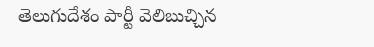తెలుగుదేశం పార్టీ వెలిబుచ్చిన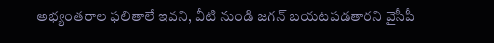అభ్యంతరాల ఫలితాలే ఇవని, వీటి నుండి జగన్ బయటపడతారని వైసీపీ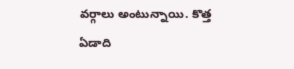వర్గాలు అంటున్నాయి. కొత్త ఏడాది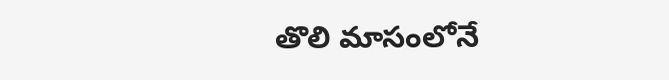తొలి మాసంలోనే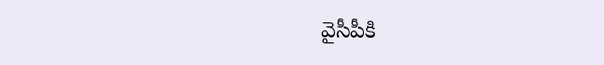వైసీపీకి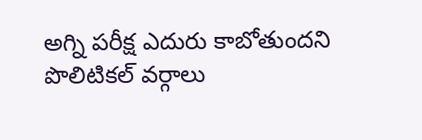అగ్ని పరీక్ష ఎదురు కాబోతుందని పొలిటికల్ వర్గాలు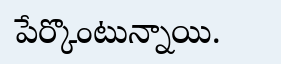పేర్కొంటున్నాయి.